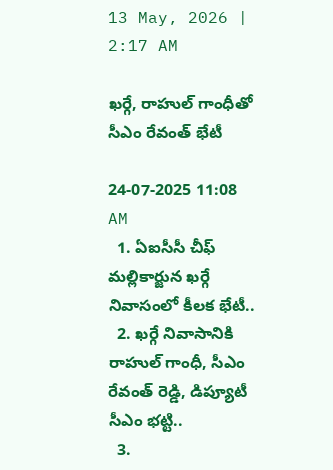13 May, 2026 | 2:17 AM

ఖర్గే, రాహుల్ గాంధీతో సీఎం రేవంత్ భేటీ

24-07-2025 11:08 AM
  1. ఏఐసీసీ చీఫ్‌ మల్లికార్జున ఖర్గే నివాసంలో కీలక భేటీ..
  2. ఖర్గే నివాసానికి రాహుల్ గాంధీ, సీఎం రేవంత్ రెడ్డి, డిప్యూటీ సీఎం భట్టి..
  3.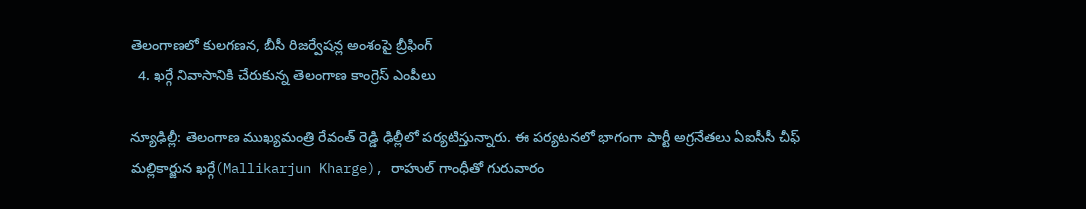తెలంగాణలో కులగణన, బీసీ రిజర్వేషన్ల అంశంపై బ్రీఫింగ్
  4. ఖర్గే నివాసానికి చేరుకున్న తెలంగాణ కాంగ్రెస్ ఎంపీలు

న్యూఢిల్లీ: తెలంగాణ ముఖ్యమంత్రి రేవంత్ రెడ్డి ఢిల్లీలో పర్యటిస్తున్నారు. ఈ పర్యటనలో భాగంగా పార్టీ అగ్రనేతలు ఏఐసీసీ చీఫ్‌ మల్లికార్జున ఖర్గే(Mallikarjun Kharge), రాహుల్ గాంధీతో గురువారం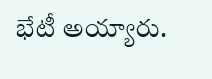భేటీ అయ్యారు.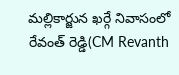మల్లికార్జున ఖర్గే నివాసంలో రేవంత్ రెడ్డి(CM Revanth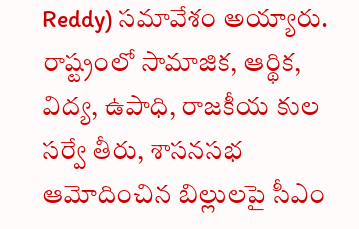Reddy) సమావేశం అయ్యారు. రాష్ట్రంలో సామాజిక, ఆర్థిక, విద్య, ఉపాధి, రాజకీయ కుల సర్వే తీరు, శాసనసభ ఆమోదించిన బిల్లులపై సీఎం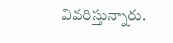వివరిస్తున్నారు.